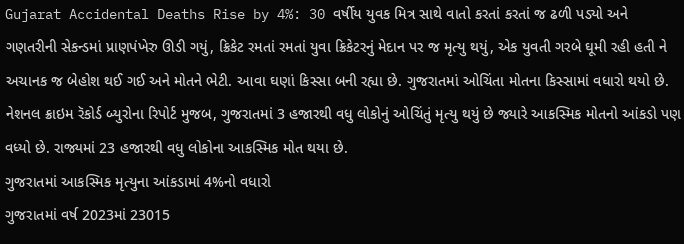Gujarat Accidental Deaths Rise by 4%: 30 વર્ષીય યુવક મિત્ર સાથે વાતો કરતાં કરતાં જ ઢળી પડ્યો અને ગણતરીની સેકન્ડમાં પ્રાણપંખેરુ ઊડી ગયું, ક્રિકેટ રમતાં રમતાં યુવા ક્રિકેટરનું મેદાન પર જ મૃત્યુ થયું, એક યુવતી ગરબે ઘૂમી રહી હતી ને અચાનક જ બેહોશ થઈ ગઈ અને મોતને ભેટી. આવા ઘણાં કિસ્સા બની રહ્યા છે. ગુજરાતમાં ઓચિંતા મોતના કિસ્સામાં વધારો થયો છે. નેશનલ ક્રાઇમ રૅકોર્ડ બ્યુરોના રિપોર્ટ મુજબ, ગુજરાતમાં 3 હજારથી વધુ લોકોનું ઓચિંતું મૃત્યુ થયું છે જ્યારે આકસ્મિક મોતનો આંકડો પણ વધ્યો છે. રાજ્યમાં 23 હજારથી વધુ લોકોના આકસ્મિક મોત થયા છે.
ગુજરાતમાં આકસ્મિક મૃત્યુના આંકડામાં 4%નો વધારો
ગુજરાતમાં વર્ષ 2023માં 23015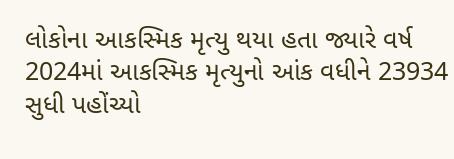લોકોના આકસ્મિક મૃત્યુ થયા હતા જ્યારે વર્ષ 2024માં આકસ્મિક મૃત્યુનો આંક વધીને 23934 સુધી પહોંચ્યો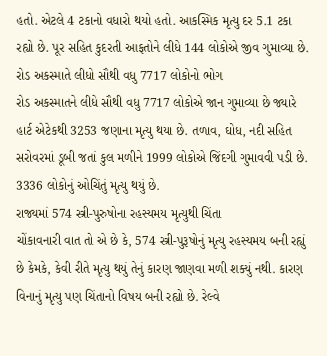હતો. એટલે 4 ટકાનો વધારો થયો હતો. આકસ્મિક મૃત્યુ દર 5.1 ટકા રહ્યો છે. પૂર સહિત કુદરતી આફતોને લીધે 144 લોકોએ જીવ ગુમાવ્યા છે.
રોડ અકસ્માતે લીધો સૌથી વધુ 7717 લોકોનો ભોગ
રોડ અકસ્માતને લીધે સૌથી વધુ 7717 લોકોએ જાન ગુમાવ્યા છે જ્યારે હાર્ટ એટેકથી 3253 જણાના મૃત્યુ થયા છે. તળાવ, ઘોધ, નદી સહિત સરોવરમાં ડૂબી જતાં કુલ મળીને 1999 લોકોએ જિંદગી ગુમાવવી પડી છે. 3336 લોકોનું ઓચિંતું મૃત્યુ થયું છે.
રાજ્યમાં 574 સ્ત્રી-પુરુષોના રહસ્યમય મૃત્યુથી ચિંતા
ચોંકાવનારી વાત તો એ છે કે, 574 સ્ત્રી-પુરૂષોનું મૃત્યુ રહસ્યમય બની રહ્યું છે કેમકે, કેવી રીતે મૃત્યુ થયું તેનું કારણ જાણવા મળી શક્યું નથી. કારણ વિનાનું મૃત્યુ પણ ચિંતાનો વિષય બની રહ્યો છે. રેલ્વે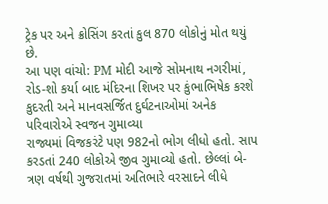ટ્રેક પર અને ક્રોસિંગ કરતાં કુલ 870 લોકોનું મોત થયું છે.
આ પણ વાંચો: PM મોદી આજે સોમનાથ નગરીમાં, રોડ-શો કર્યા બાદ મંદિરના શિખર પર કુંભાભિષેક કરશે
કુદરતી અને માનવસર્જિત દુર્ઘટનાઓમાં અનેક પરિવારોએ સ્વજન ગુમાવ્યા
રાજ્યમાં વિજકરંટે પણ 982નો ભોગ લીધો હતો. સાપ કરડતાં 240 લોકોએ જીવ ગુમાવ્યો હતો. છેલ્લાં બે-ત્રણ વર્ષથી ગુજરાતમાં અતિભારે વરસાદને લીધે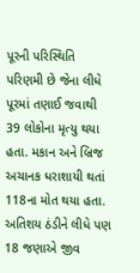પૂરની પરિસ્થિતિ પરિણમી છે જેના લીધે પૂરમાં તણાઈ જવાથી 39 લોકોના મૃત્યુ થયા હતા. મકાન અને બ્રિજ અચાનક ધરાશાયી થતાં 118ના મોત થયા હતા. અતિશય ઠંડીને લીધે પણ 18 જણાએ જીવ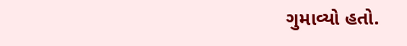ગુમાવ્યો હતો.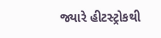જ્યારે હીટસ્ટ્રોકથી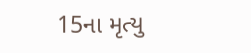15ના મૃત્યુ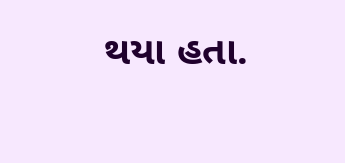થયા હતા.